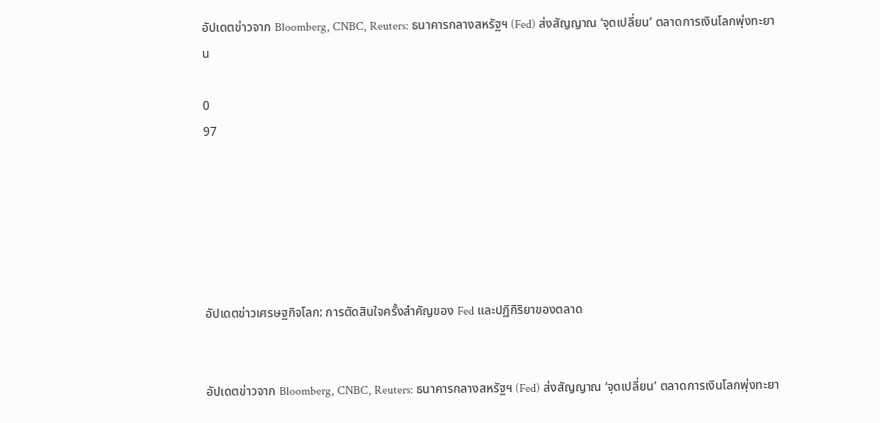อัปเดตข่าวจาก Bloomberg, CNBC, Reuters: ธนาคารกลางสหรัฐฯ (Fed) ส่งสัญญาณ ‘จุดเปลี่ยน’ ตลาดการเงินโลกพุ่งทะยาน

0
97






อัปเดตข่าวเศรษฐกิจโลก: การตัดสินใจครั้งสำคัญของ Fed และปฏิกิริยาของตลาด


อัปเดตข่าวจาก Bloomberg, CNBC, Reuters: ธนาคารกลางสหรัฐฯ (Fed) ส่งสัญญาณ ‘จุดเปลี่ยน’ ตลาดการเงินโลกพุ่งทะยา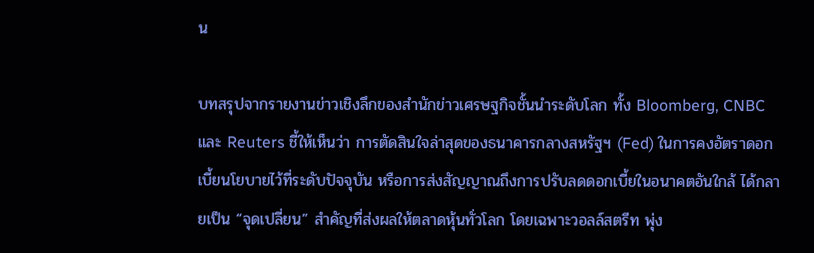น

บทสรุปจากรายงานข่าวเชิงลึกของสำนักข่าวเศรษฐกิจชั้นนำระดับโลก ทั้ง Bloomberg, CNBC และ Reuters ชี้ให้เห็นว่า การตัดสินใจล่าสุดของธนาคารกลางสหรัฐฯ (Fed) ในการคงอัตราดอกเบี้ยนโยบายไว้ที่ระดับปัจจุบัน หรือการส่งสัญญาณถึงการปรับลดดอกเบี้ยในอนาคตอันใกล้ ได้กลายเป็น “จุดเปลี่ยน” สำคัญที่ส่งผลให้ตลาดหุ้นทั่วโลก โดยเฉพาะวอลล์สตรีท พุ่ง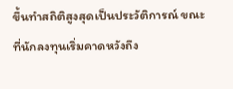ขึ้นทำสถิติสูงสุดเป็นประวัติการณ์ ขณะที่นักลงทุนเริ่มคาดหวังถึง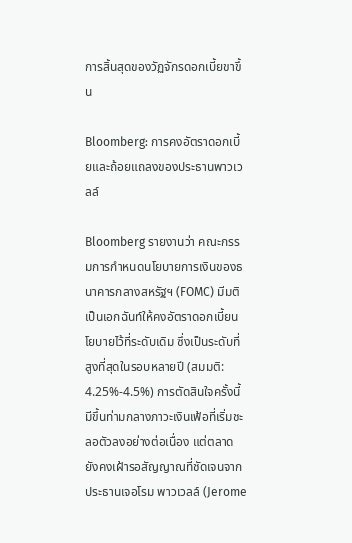การสิ้นสุดของวัฏจักรดอกเบี้ยขาขึ้น

Bloomberg: การคงอัตราดอกเบี้ยและถ้อยแถลงของประธานพาวเวลล์

Bloomberg รายงานว่า คณะกรรมการกำหนดนโยบายการเงินของธนาคารกลางสหรัฐฯ (FOMC) มีมติเป็นเอกฉันท์ให้คงอัตราดอกเบี้ยนโยบายไว้ที่ระดับเดิม ซึ่งเป็นระดับที่สูงที่สุดในรอบหลายปี (สมมติ: 4.25%-4.5%) การตัดสินใจครั้งนี้มีขึ้นท่ามกลางภาวะเงินเฟ้อที่เริ่มชะลอตัวลงอย่างต่อเนื่อง แต่ตลาดยังคงเฝ้ารอสัญญาณที่ชัดเจนจากประธานเจอโรม พาวเวลล์ (Jerome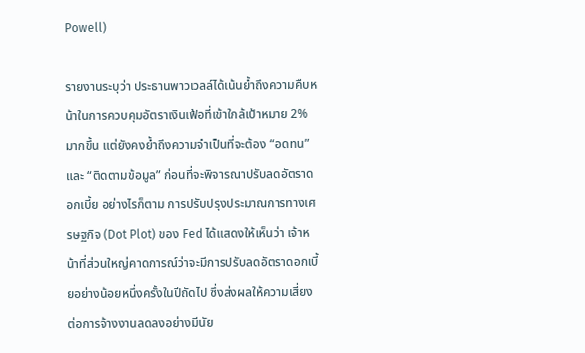Powell)

รายงานระบุว่า ประธานพาวเวลล์ได้เน้นย้ำถึงความคืบหน้าในการควบคุมอัตราเงินเฟ้อที่เข้าใกล้เป้าหมาย 2% มากขึ้น แต่ยังคงย้ำถึงความจำเป็นที่จะต้อง “อดทน” และ “ติดตามข้อมูล” ก่อนที่จะพิจารณาปรับลดอัตราดอกเบี้ย อย่างไรก็ตาม การปรับปรุงประมาณการทางเศรษฐกิจ (Dot Plot) ของ Fed ได้แสดงให้เห็นว่า เจ้าหน้าที่ส่วนใหญ่คาดการณ์ว่าจะมีการปรับลดอัตราดอกเบี้ยอย่างน้อยหนึ่งครั้งในปีถัดไป ซึ่งส่งผลให้ความเสี่ยงต่อการจ้างงานลดลงอย่างมีนัย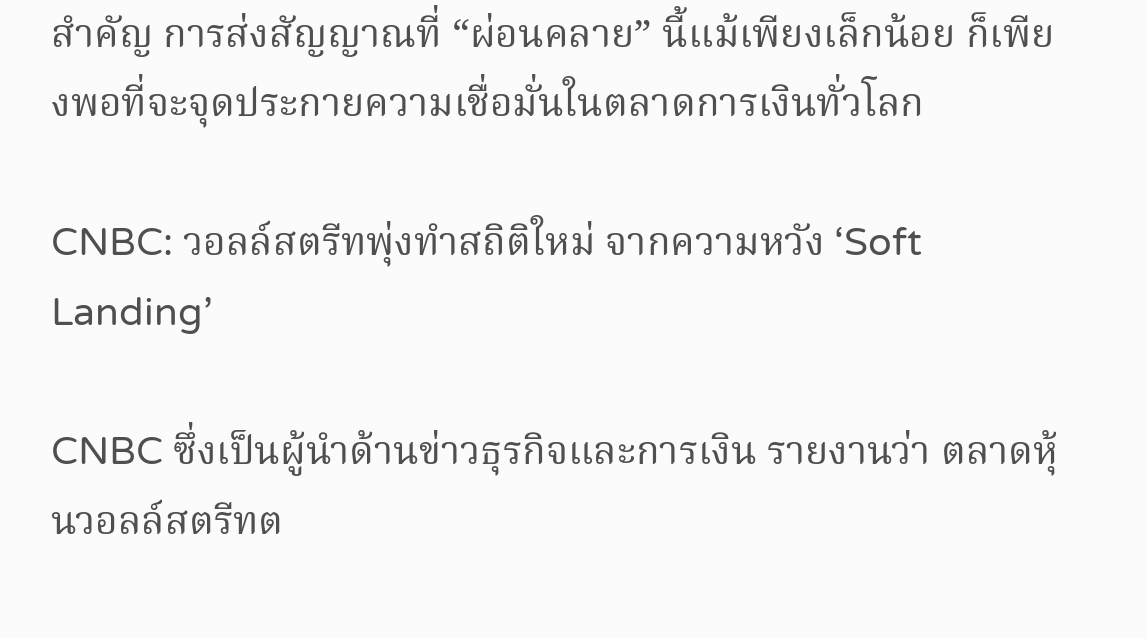สำคัญ การส่งสัญญาณที่ “ผ่อนคลาย” นี้แม้เพียงเล็กน้อย ก็เพียงพอที่จะจุดประกายความเชื่อมั่นในตลาดการเงินทั่วโลก

CNBC: วอลล์สตรีทพุ่งทำสถิติใหม่ จากความหวัง ‘Soft Landing’

CNBC ซึ่งเป็นผู้นำด้านข่าวธุรกิจและการเงิน รายงานว่า ตลาดหุ้นวอลล์สตรีทต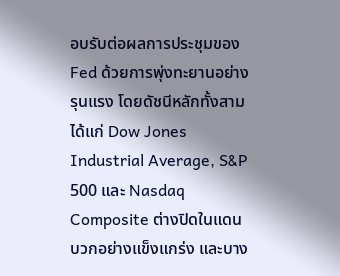อบรับต่อผลการประชุมของ Fed ด้วยการพุ่งทะยานอย่างรุนแรง โดยดัชนีหลักทั้งสาม ได้แก่ Dow Jones Industrial Average, S&P 500 และ Nasdaq Composite ต่างปิดในแดนบวกอย่างแข็งแกร่ง และบาง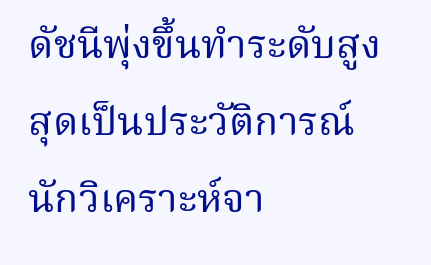ดัชนีพุ่งขึ้นทำระดับสูงสุดเป็นประวัติการณ์ นักวิเคราะห์จา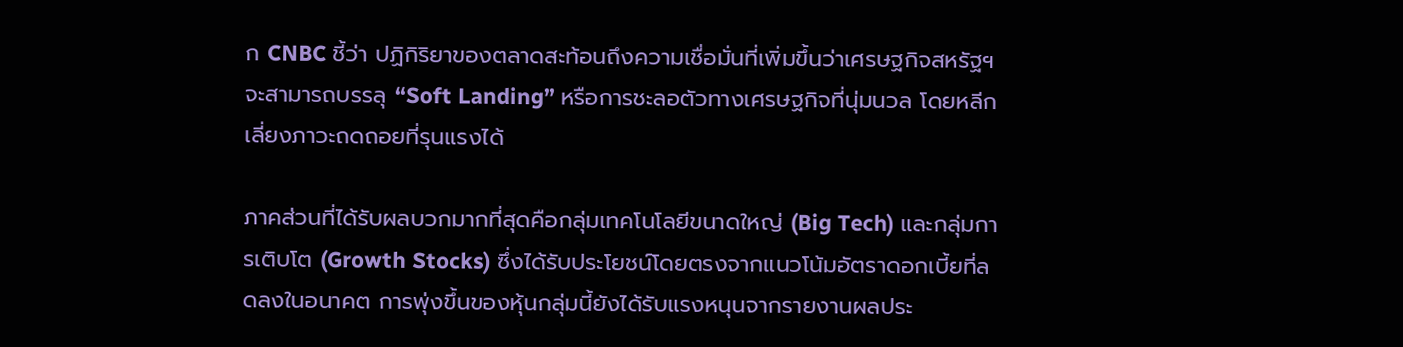ก CNBC ชี้ว่า ปฏิกิริยาของตลาดสะท้อนถึงความเชื่อมั่นที่เพิ่มขึ้นว่าเศรษฐกิจสหรัฐฯ จะสามารถบรรลุ “Soft Landing” หรือการชะลอตัวทางเศรษฐกิจที่นุ่มนวล โดยหลีกเลี่ยงภาวะถดถอยที่รุนแรงได้

ภาคส่วนที่ได้รับผลบวกมากที่สุดคือกลุ่มเทคโนโลยีขนาดใหญ่ (Big Tech) และกลุ่มการเติบโต (Growth Stocks) ซึ่งได้รับประโยชน์โดยตรงจากแนวโน้มอัตราดอกเบี้ยที่ลดลงในอนาคต การพุ่งขึ้นของหุ้นกลุ่มนี้ยังได้รับแรงหนุนจากรายงานผลประ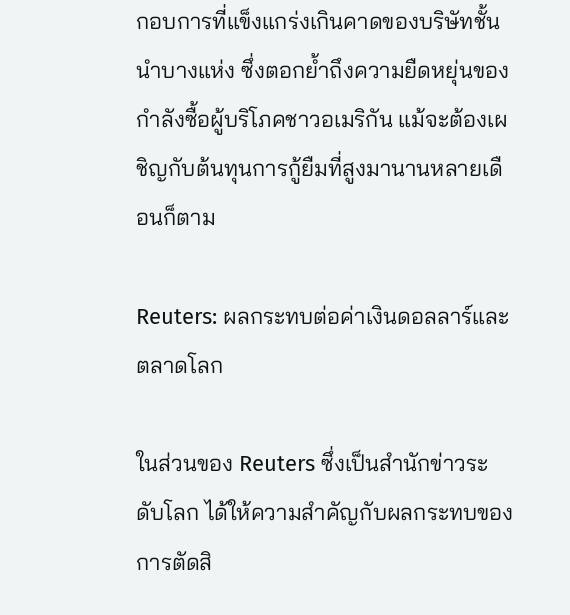กอบการที่แข็งแกร่งเกินคาดของบริษัทชั้นนำบางแห่ง ซึ่งตอกย้ำถึงความยืดหยุ่นของกำลังซื้อผู้บริโภคชาวอเมริกัน แม้จะต้องเผชิญกับต้นทุนการกู้ยืมที่สูงมานานหลายเดือนก็ตาม

Reuters: ผลกระทบต่อค่าเงินดอลลาร์และตลาดโลก

ในส่วนของ Reuters ซึ่งเป็นสำนักข่าวระดับโลก ได้ให้ความสำคัญกับผลกระทบของการตัดสิ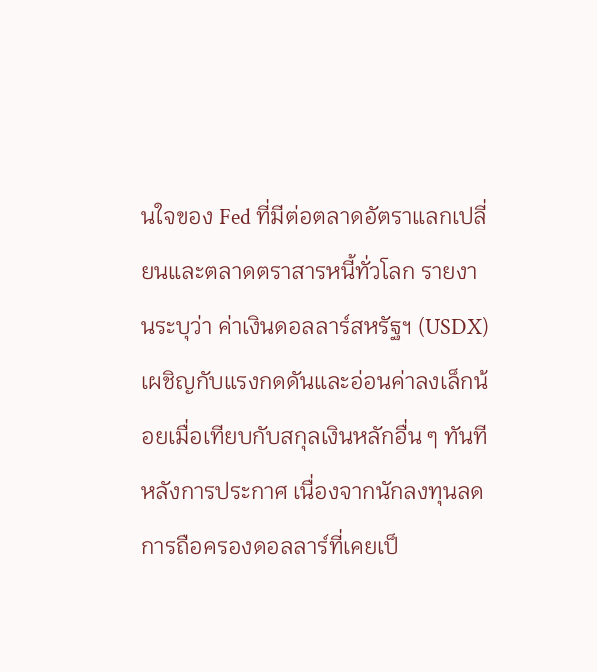นใจของ Fed ที่มีต่อตลาดอัตราแลกเปลี่ยนและตลาดตราสารหนี้ทั่วโลก รายงานระบุว่า ค่าเงินดอลลาร์สหรัฐฯ (USDX) เผชิญกับแรงกดดันและอ่อนค่าลงเล็กน้อยเมื่อเทียบกับสกุลเงินหลักอื่น ๆ ทันทีหลังการประกาศ เนื่องจากนักลงทุนลดการถือครองดอลลาร์ที่เคยเป็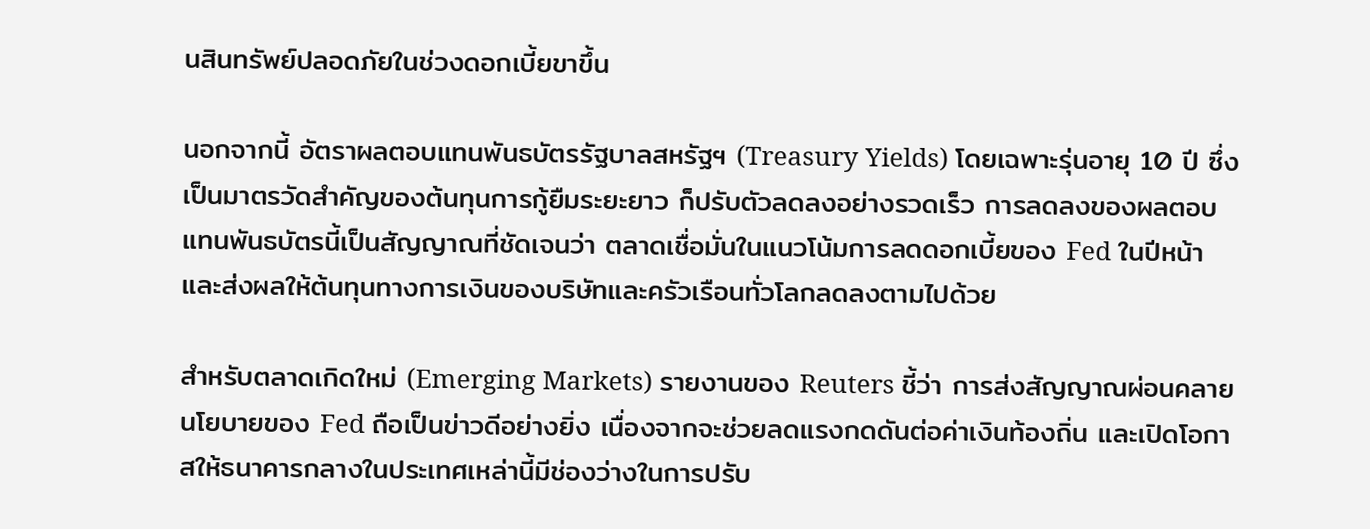นสินทรัพย์ปลอดภัยในช่วงดอกเบี้ยขาขึ้น

นอกจากนี้ อัตราผลตอบแทนพันธบัตรรัฐบาลสหรัฐฯ (Treasury Yields) โดยเฉพาะรุ่นอายุ 10 ปี ซึ่งเป็นมาตรวัดสำคัญของต้นทุนการกู้ยืมระยะยาว ก็ปรับตัวลดลงอย่างรวดเร็ว การลดลงของผลตอบแทนพันธบัตรนี้เป็นสัญญาณที่ชัดเจนว่า ตลาดเชื่อมั่นในแนวโน้มการลดดอกเบี้ยของ Fed ในปีหน้า และส่งผลให้ต้นทุนทางการเงินของบริษัทและครัวเรือนทั่วโลกลดลงตามไปด้วย

สำหรับตลาดเกิดใหม่ (Emerging Markets) รายงานของ Reuters ชี้ว่า การส่งสัญญาณผ่อนคลายนโยบายของ Fed ถือเป็นข่าวดีอย่างยิ่ง เนื่องจากจะช่วยลดแรงกดดันต่อค่าเงินท้องถิ่น และเปิดโอกาสให้ธนาคารกลางในประเทศเหล่านี้มีช่องว่างในการปรับ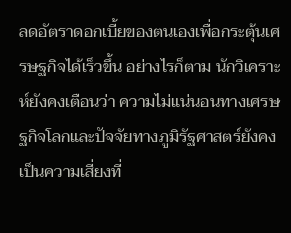ลดอัตราดอกเบี้ยของตนเองเพื่อกระตุ้นเศรษฐกิจได้เร็วขึ้น อย่างไรก็ตาม นักวิเคราะห์ยังคงเตือนว่า ความไม่แน่นอนทางเศรษฐกิจโลกและปัจจัยทางภูมิรัฐศาสตร์ยังคงเป็นความเสี่ยงที่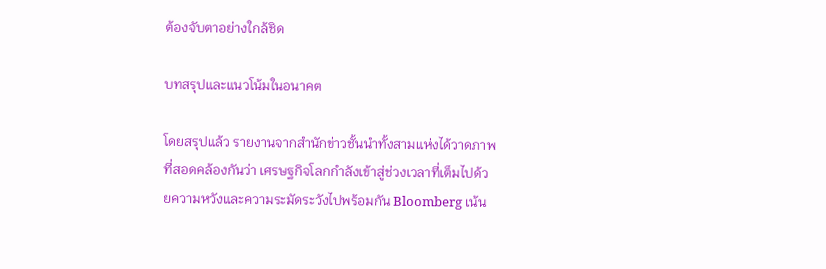ต้องจับตาอย่างใกล้ชิด

บทสรุปและแนวโน้มในอนาคต

โดยสรุปแล้ว รายงานจากสำนักข่าวชั้นนำทั้งสามแห่งได้วาดภาพที่สอดคล้องกันว่า เศรษฐกิจโลกกำลังเข้าสู่ช่วงเวลาที่เต็มไปด้วยความหวังและความระมัดระวังไปพร้อมกัน Bloomberg เน้น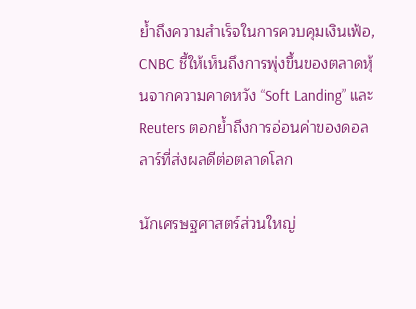ย้ำถึงความสำเร็จในการควบคุมเงินเฟ้อ, CNBC ชี้ให้เห็นถึงการพุ่งขึ้นของตลาดหุ้นจากความคาดหวัง “Soft Landing” และ Reuters ตอกย้ำถึงการอ่อนค่าของดอลลาร์ที่ส่งผลดีต่อตลาดโลก

นักเศรษฐศาสตร์ส่วนใหญ่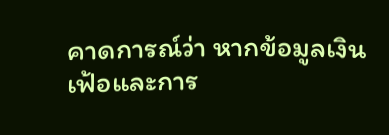คาดการณ์ว่า หากข้อมูลเงินเฟ้อและการ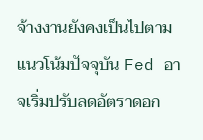จ้างงานยังคงเป็นไปตามแนวโน้มปัจจุบัน Fed อาจเริ่มปรับลดอัตราดอก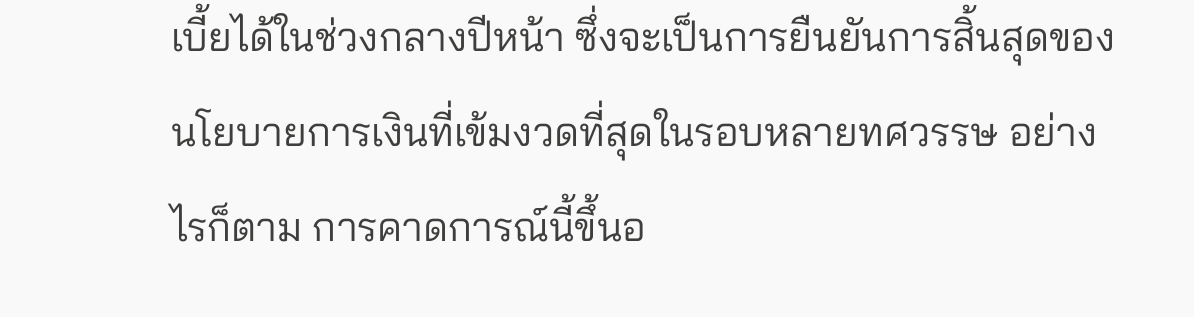เบี้ยได้ในช่วงกลางปีหน้า ซึ่งจะเป็นการยืนยันการสิ้นสุดของนโยบายการเงินที่เข้มงวดที่สุดในรอบหลายทศวรรษ อย่างไรก็ตาม การคาดการณ์นี้ขึ้นอ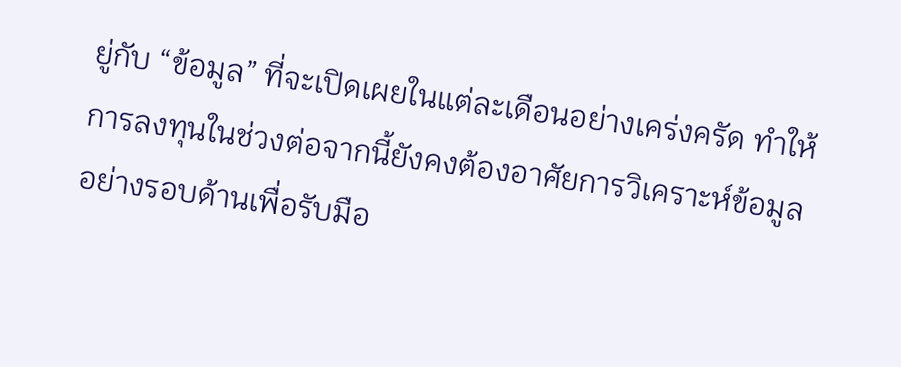ยู่กับ “ข้อมูล” ที่จะเปิดเผยในแต่ละเดือนอย่างเคร่งครัด ทำให้การลงทุนในช่วงต่อจากนี้ยังคงต้องอาศัยการวิเคราะห์ข้อมูลอย่างรอบด้านเพื่อรับมือ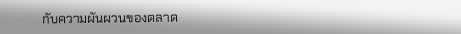กับความผันผวนของตลาด